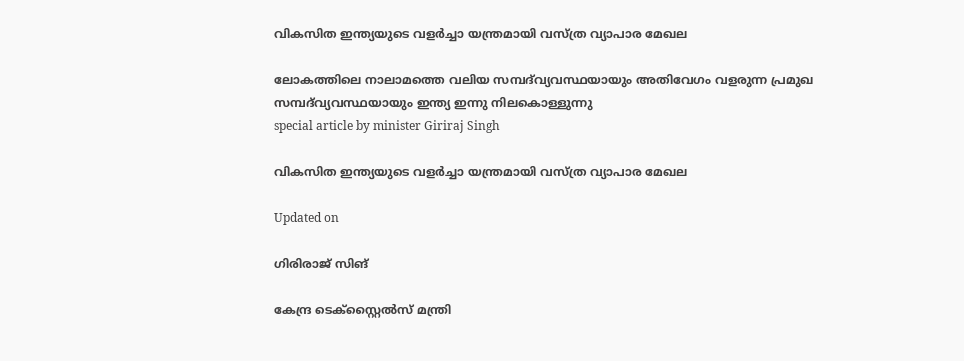വികസിത ഇന്ത്യയുടെ വളർച്ചാ യന്ത്രമായി വസ്ത്ര വ്യാപാര മേഖല

ലോകത്തിലെ നാലാമത്തെ വലിയ സമ്പദ്‌വ്യവസ്ഥയായും അതിവേഗം വളരുന്ന പ്രമുഖ സമ്പദ്‌വ്യവസ്ഥയായും ഇന്ത്യ ഇന്നു നിലകൊള്ളുന്നു
special article by minister Giriraj Singh

വികസിത ഇന്ത്യയുടെ വളർച്ചാ യന്ത്രമായി വസ്ത്ര വ്യാപാര മേഖല

Updated on

ഗിരിരാജ് സിങ്

കേന്ദ്ര ടെക്സ്റ്റൈൽസ് മന്ത്രി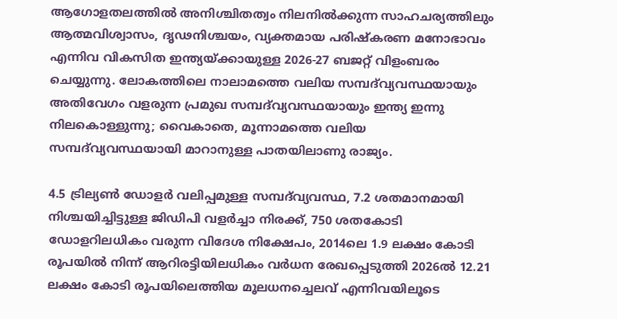ആഗോളതലത്തിൽ അനിശ്ചിതത്വം നിലനിൽക്കുന്ന സാഹചര്യത്തിലും ആത്മവിശ്വാസം, ദൃഢനിശ്ചയം, വ്യക്തമായ പരിഷ്കരണ മനോഭാവം എന്നിവ വികസിത ഇന്ത്യയ്ക്കായുള്ള 2026-27 ബജറ്റ് വിളംബരം ചെയ്യുന്നു. ലോകത്തിലെ നാലാമത്തെ വലിയ സമ്പദ്‌വ്യവസ്ഥയായും അതിവേഗം വളരുന്ന പ്രമുഖ സമ്പദ്‌വ്യവസ്ഥയായും ഇന്ത്യ ഇന്നു നിലകൊള്ളുന്നു; വൈകാതെ, മൂന്നാമത്തെ വലിയ സമ്പദ്‌വ്യവസ്ഥയായി മാറാനുള്ള പാതയിലാണു രാജ്യം.

4.5 ട്രില്യൺ ഡോളർ വലിപ്പമുള്ള സമ്പദ്‌വ്യവസ്ഥ, 7.2 ശതമാനമായി നിശ്ചയിച്ചിട്ടുള്ള ജിഡിപി വളർച്ചാ നിരക്ക്, 750 ശതകോടി ഡോളറിലധികം വരുന്ന വിദേശ നിക്ഷേപം, 2014ലെ 1.9 ലക്ഷം കോടി രൂപയിൽ നിന്ന് ആറിരട്ടിയിലധികം വർധന രേഖപ്പെടുത്തി 2026ൽ 12.21 ലക്ഷം കോടി രൂപയിലെത്തിയ മൂലധനച്ചെലവ് എന്നിവയിലൂടെ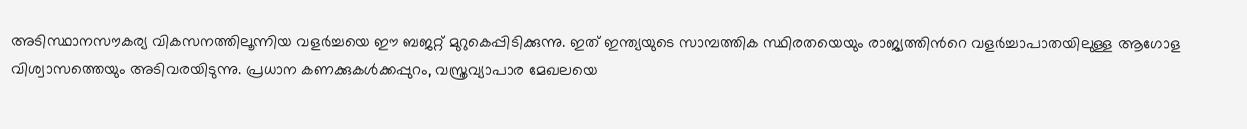അടിസ്ഥാനസൗകര്യ വികസനത്തിലൂന്നിയ വളർച്ചയെ ഈ ബജറ്റ് മുറുകെപ്പിടിക്കുന്നു. ഇത് ഇന്ത്യയുടെ സാമ്പത്തിക സ്ഥിരതയെയും രാജ്യത്തിന്‍റെ വളർച്ചാപാതയിലുള്ള ആഗോള വിശ്വാസത്തെയും അടിവരയിടുന്നു. പ്രധാന കണക്കുകൾക്കപ്പുറം, വസ്ത്രവ്യാപാര മേഖലയെ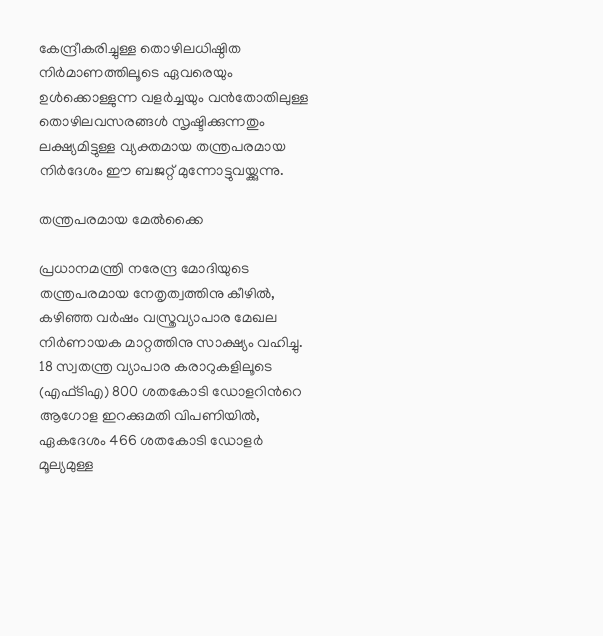കേന്ദ്രീകരിച്ചുള്ള തൊഴിലധിഷ്ഠിത നിർമാണത്തിലൂടെ ഏവരെയും ഉൾക്കൊള്ളുന്ന വളർച്ചയും വൻതോതിലുള്ള തൊഴിലവസരങ്ങൾ സൃഷ്ടിക്കുന്നതും ലക്ഷ്യമിട്ടുള്ള വ്യക്തമായ തന്ത്രപരമായ നിർദേശം ഈ ബജറ്റ് മുന്നോട്ടുവയ്ക്കുന്നു.

തന്ത്രപരമായ മേൽക്കൈ

പ്രധാനമന്ത്രി നരേന്ദ്ര മോദിയുടെ തന്ത്രപരമായ നേതൃത്വത്തിനു കീഴിൽ, കഴിഞ്ഞ വർഷം വസ്ത്രവ്യാപാര മേഖല നിർണായക മാറ്റത്തിനു സാക്ഷ്യം വഹിച്ചു. 18 സ്വതന്ത്ര വ്യാപാര കരാറുകളിലൂടെ (എഫ്ടിഎ) 800 ശതകോടി ഡോളറിന്‍റെ ആഗോള ഇറക്കുമതി വിപണിയിൽ, ഏകദേശം 466 ശതകോടി ഡോളർ മൂല്യമുള്ള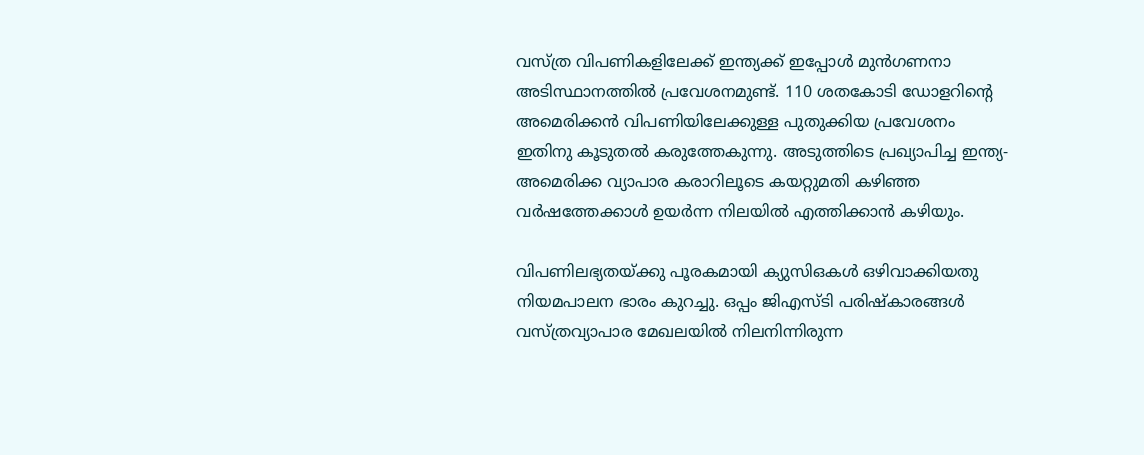വസ്ത്ര വിപണികളിലേക്ക് ഇന്ത്യക്ക് ഇപ്പോൾ മുൻഗണനാ അടിസ്ഥാനത്തിൽ പ്രവേശനമുണ്ട്. 110 ശതകോടി ഡോളറിന്‍റെ അമെരിക്കൻ വിപണിയിലേക്കുള്ള പുതുക്കിയ പ്രവേശനം ഇതിനു കൂടുതൽ കരുത്തേകുന്നു. അടുത്തിടെ പ്രഖ്യാപിച്ച ഇന്ത്യ- അമെരിക്ക വ്യാപാര കരാറിലൂടെ കയറ്റുമതി കഴിഞ്ഞ വർഷത്തേക്കാൾ ഉയർന്ന നിലയിൽ എത്തിക്കാൻ കഴിയും.

വിപണിലഭ്യതയ്ക്കു പൂരകമായി ക്യുസിഒകൾ ഒഴിവാക്കിയതു നിയമപാലന ഭാരം കുറച്ചു. ഒപ്പം ജിഎസ്ടി പരിഷ്കാരങ്ങൾ വസ്ത്രവ്യാപാര മേഖലയിൽ നിലനിന്നിരുന്ന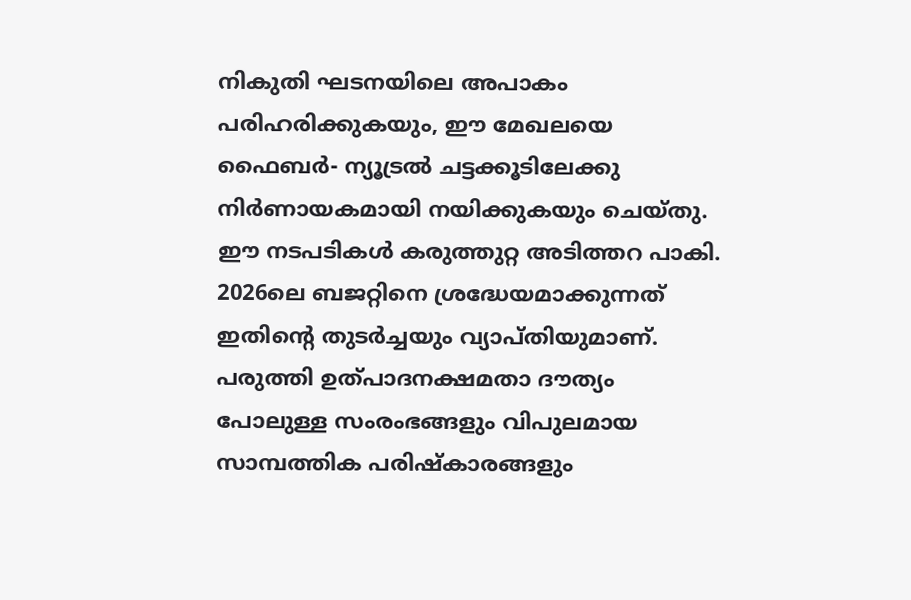നികുതി ഘടനയിലെ അപാകം പരിഹരിക്കുകയും, ഈ മേഖലയെ ഫൈബർ- ന്യൂട്രൽ ചട്ടക്കൂടിലേക്കു നിർണായകമായി നയിക്കുകയും ചെയ്തു. ഈ നടപടികൾ കരുത്തുറ്റ അടിത്തറ പാകി. 2026ലെ ബജറ്റിനെ ശ്രദ്ധേയമാക്കുന്നത് ഇതിന്‍റെ തുടർച്ചയും വ്യാപ്തിയുമാണ്. പരുത്തി ഉത്പാദനക്ഷമതാ ദൗത്യം പോലുള്ള സംരംഭങ്ങളും വിപുലമായ സാമ്പത്തിക പരിഷ്കാരങ്ങളും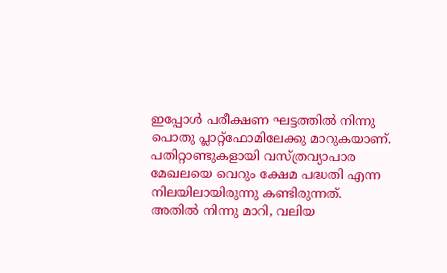ഇപ്പോൾ പരീക്ഷണ ഘട്ടത്തിൽ നിന്നു പൊതു പ്ലാറ്റ്‌ഫോമിലേക്കു മാറുകയാണ്. പതിറ്റാണ്ടുകളായി വസ്ത്രവ്യാപാര മേഖലയെ വെറും ക്ഷേമ പദ്ധതി എന്ന നിലയിലായിരുന്നു കണ്ടിരുന്നത്. അതിൽ നിന്നു മാറി, വലിയ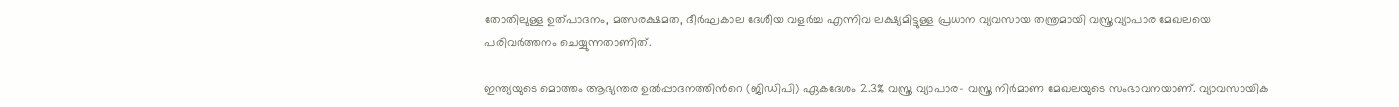തോതിലുള്ള ഉത്പാദനം, മത്സരക്ഷമത, ദീർഘകാല ദേശീയ വളർച്ച എന്നിവ ലക്ഷ്യമിട്ടുള്ള പ്രധാന വ്യവസായ തന്ത്രമായി വസ്ത്രവ്യാപാര മേഖലയെ പരിവർത്തനം ചെയ്യുന്നതാണിത്.

ഇന്ത്യയുടെ മൊത്തം ആഭ്യന്തര ഉൽപ്പാദനത്തിന്‍റെ (ജിഡിപി) ഏകദേശം 2.3% വസ്ത്ര വ്യാപാര- വസ്ത്ര നിർമാണ മേഖലയുടെ സംഭാവനയാണ്. വ്യാവസായിക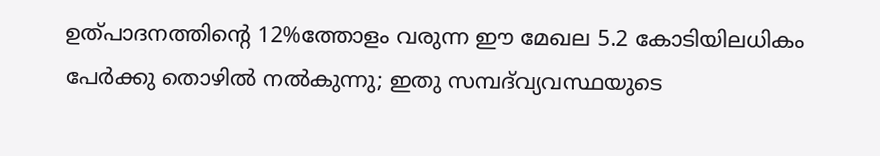ഉത്പാദനത്തിന്‍റെ 12%ത്തോളം വരുന്ന ഈ മേഖല 5.2 കോടിയിലധികം പേർക്കു തൊഴിൽ നൽകുന്നു; ഇതു സമ്പദ്‌വ്യവസ്ഥയുടെ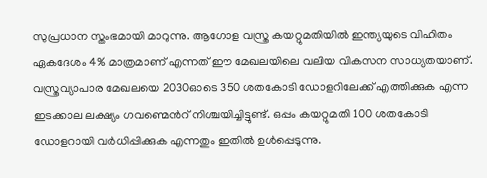സുപ്രധാന സ്തംഭമായി മാറുന്നു. ആഗോള വസ്ത്ര കയറ്റുമതിയിൽ ഇന്ത്യയുടെ വിഹിതം ഏകദേശം 4% മാത്രമാണ് എന്നത് ഈ മേഖലയിലെ വലിയ വികസന സാധ്യതയാണ്. വസ്ത്രവ്യാപാര മേഖലയെ 2030ഓടെ 350 ശതകോടി ഡോളറിലേക്ക് എത്തിക്കുക എന്ന ഇടക്കാല ലക്ഷ്യം ഗവണ്മെന്‍റ് നിശ്ചയിച്ചിട്ടുണ്ട്. ഒപ്പം കയറ്റുമതി 100 ശതകോടി ഡോളറായി വർധിപ്പിക്കുക എന്നതും ഇതിൽ ഉൾപ്പെടുന്നു.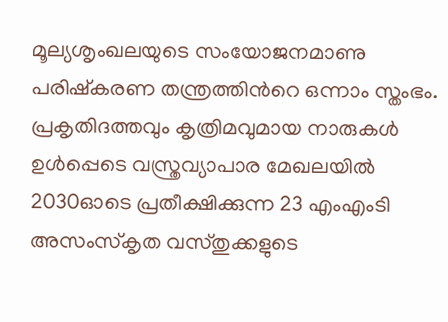മൂല്യശൃംഖലയുടെ സംയോജനമാണു പരിഷ്കരണ തന്ത്രത്തിന്‍റെ ഒന്നാം സ്തംഭം. പ്രകൃതിദത്തവും കൃത്രിമവുമായ നാരുകൾ ഉൾപ്പെടെ വസ്ത്രവ്യാപാര മേഖലയിൽ 2030ഓടെ പ്രതീക്ഷിക്കുന്ന 23 എംഎംടി അസംസ്കൃത വസ്തുക്കളുടെ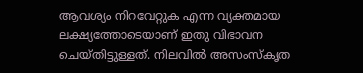ആവശ്യം നിറവേറ്റുക എന്ന വ്യക്തമായ ലക്ഷ്യത്തോടെയാണ് ഇതു വിഭാവന ചെയ്തിട്ടുള്ളത്. നിലവിൽ അസംസ്കൃത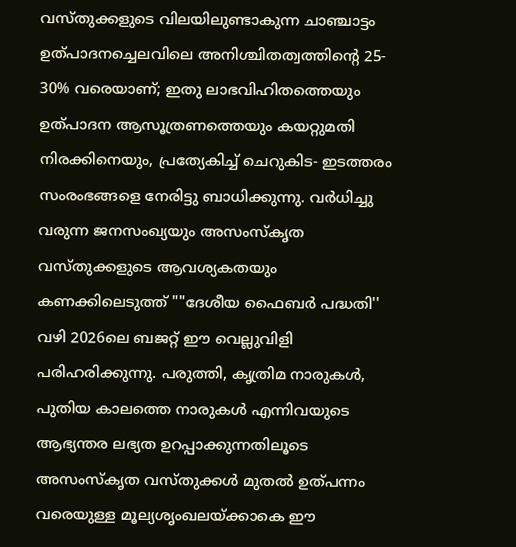വസ്തുക്കളുടെ വിലയിലുണ്ടാകുന്ന ചാഞ്ചാട്ടം ഉത്പാദനച്ചെലവിലെ അനിശ്ചിതത്വത്തിന്‍റെ 25- 30% വരെയാണ്; ഇതു ലാഭവിഹിതത്തെയും ഉത്പാദന ആസൂത്രണത്തെയും കയറ്റുമതി നിരക്കിനെയും, പ്രത്യേകിച്ച് ചെറുകിട- ഇടത്തരം സംരംഭങ്ങളെ നേരിട്ടു ബാധിക്കുന്നു. വർധിച്ചു വരുന്ന ജനസംഖ്യയും അസംസ്കൃത വസ്തുക്കളുടെ ആവശ്യകതയും കണക്കിലെടുത്ത് ""ദേശീയ ഫൈബർ പദ്ധതി'' വഴി 2026ലെ ബജറ്റ് ഈ വെല്ലുവിളി പരിഹരിക്കുന്നു. പരുത്തി, കൃത്രിമ നാരുകൾ, പുതിയ കാലത്തെ നാരുകൾ എന്നിവയുടെ ആഭ്യന്തര ലഭ്യത ഉറപ്പാക്കുന്നതിലൂടെ അസംസ്കൃത വസ്തുക്കൾ മുതൽ ഉത്പന്നം വരെയുള്ള മൂല്യശൃംഖലയ്ക്കാകെ ഈ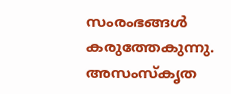സംരംഭങ്ങൾ കരുത്തേകുന്നു. അസംസ്കൃത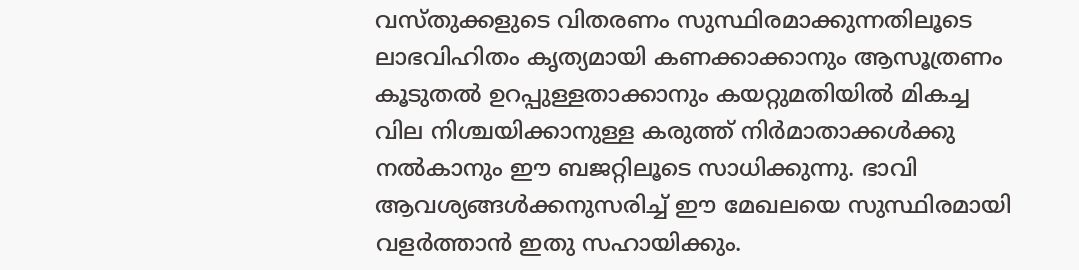വസ്തുക്കളുടെ വിതരണം സുസ്ഥിരമാക്കുന്നതിലൂടെ ലാഭവിഹിതം കൃത്യമായി കണക്കാക്കാനും ആസൂത്രണം കൂടുതൽ ഉറപ്പുള്ളതാക്കാനും കയറ്റുമതിയിൽ മികച്ച വില നിശ്ചയിക്കാനുള്ള കരുത്ത് നിർമാതാക്കൾക്കു നൽകാനും ഈ ബജറ്റിലൂടെ സാധിക്കുന്നു. ഭാവി ആവശ്യങ്ങൾക്കനുസരിച്ച് ഈ മേഖലയെ സുസ്ഥിരമായി വളർത്താൻ ഇതു സഹായിക്കും.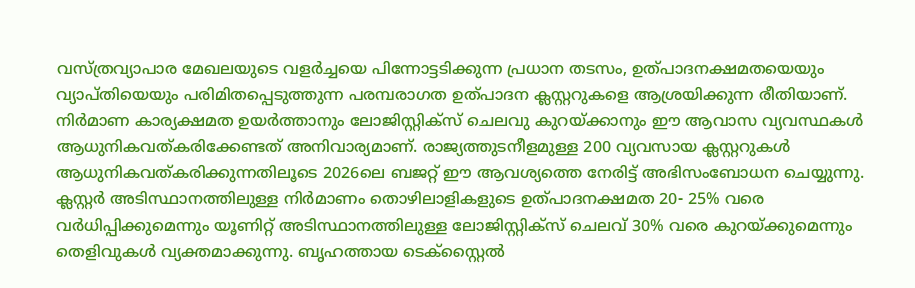വസ്ത്രവ്യാപാര മേഖലയുടെ വളർച്ചയെ പിന്നോട്ടടിക്കുന്ന പ്രധാന തടസം, ഉത്പാദനക്ഷമതയെയും വ്യാപ്തിയെയും പരിമിതപ്പെടുത്തുന്ന പരമ്പരാഗത ഉത്പാദന ക്ലസ്റ്ററുകളെ ആശ്രയിക്കുന്ന രീതിയാണ്. നിർമാണ കാര്യക്ഷമത ഉയർത്താനും ലോജിസ്റ്റിക്സ് ചെലവു കുറയ്ക്കാനും ഈ ആവാസ വ്യവസ്ഥകൾ ആധുനികവത്കരിക്കേണ്ടത് അനിവാര്യമാണ്. രാജ്യത്തുടനീളമുള്ള 200 വ്യവസായ ക്ലസ്റ്ററുകൾ ആധുനികവത്കരിക്കുന്നതിലൂടെ 2026ലെ ബജറ്റ് ഈ ആവശ്യത്തെ നേരിട്ട് അഭിസംബോധന ചെയ്യുന്നു. ക്ലസ്റ്റർ അടിസ്ഥാനത്തിലുള്ള നിർമാണം തൊഴിലാളികളുടെ ഉത്പാദനക്ഷമത 20- 25% വരെ വർധിപ്പിക്കുമെന്നും യൂണിറ്റ് അടിസ്ഥാനത്തിലുള്ള ലോജിസ്റ്റിക്സ് ചെലവ് 30% വരെ കുറയ്ക്കുമെന്നും തെളിവുകൾ വ്യക്തമാക്കുന്നു. ബൃഹത്തായ ടെക്സ്റ്റൈൽ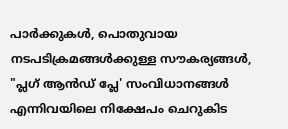പാർക്കുകൾ, പൊതുവായ നടപടിക്രമങ്ങൾക്കുള്ള സൗകര്യങ്ങൾ, "പ്ലഗ് ആൻഡ് പ്ലേ' സംവിധാനങ്ങൾ എന്നിവയിലെ നിക്ഷേപം ചെറുകിട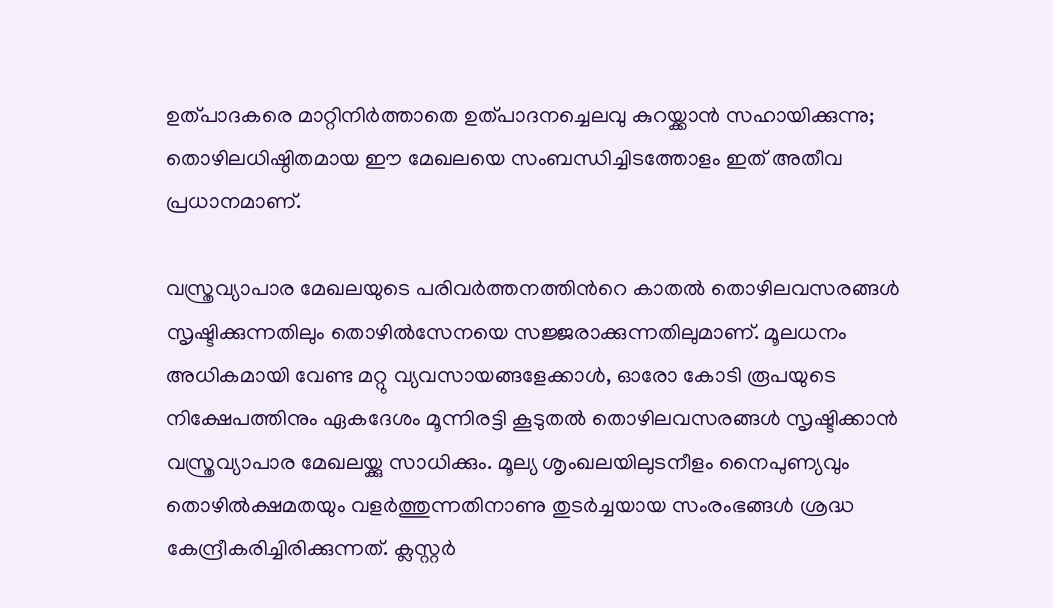ഉത്പാദകരെ മാറ്റിനിർത്താതെ ഉത്പാദനച്ചെലവു കുറയ്ക്കാൻ സഹായിക്കുന്നു; തൊഴിലധിഷ്ഠിതമായ ഈ മേഖലയെ സംബന്ധിച്ചിടത്തോളം ഇത് അതീവ പ്രധാനമാണ്.

വസ്ത്രവ്യാപാര മേഖലയുടെ പരിവർത്തനത്തിന്‍റെ കാതൽ തൊഴിലവസരങ്ങൾ സൃഷ്ടിക്കുന്നതിലും തൊഴിൽസേനയെ സജ്ജരാക്കുന്നതിലുമാണ്. മൂലധനം അധികമായി വേണ്ട മറ്റു വ്യവസായങ്ങളേക്കാൾ, ഓരോ കോടി രൂപയുടെ നിക്ഷേപത്തിനും ഏകദേശം മൂന്നിരട്ടി കൂടുതൽ തൊഴിലവസരങ്ങൾ സൃഷ്ടിക്കാൻ വസ്ത്രവ്യാപാര മേഖലയ്ക്കു സാധിക്കും. മൂല്യ ശൃംഖലയിലുടനീളം നൈപുണ്യവും തൊഴിൽക്ഷമതയും വളർത്തുന്നതിനാണു തുടർച്ചയായ സംരംഭങ്ങൾ ശ്രദ്ധ കേന്ദ്രീകരിച്ചിരിക്കുന്നത്. ക്ലസ്റ്റർ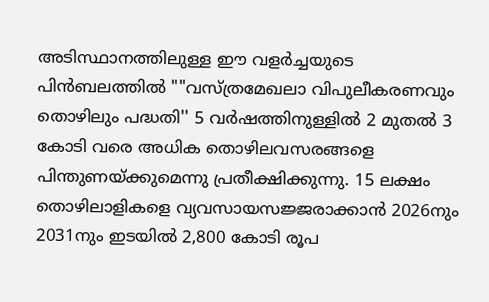അടിസ്ഥാനത്തിലുള്ള ഈ വളർച്ചയുടെ പിൻബലത്തിൽ ""വസ്ത്രമേഖലാ വിപുലീകരണവും തൊഴിലും പദ്ധതി'' 5 വർഷത്തിനുള്ളിൽ 2 മുതൽ 3 കോടി വരെ അധിക തൊഴിലവസരങ്ങളെ പിന്തുണയ്ക്കുമെന്നു പ്രതീക്ഷിക്കുന്നു. 15 ലക്ഷം തൊഴിലാളികളെ വ്യവസായസജ്ജരാക്കാൻ 2026നും 2031നും ഇടയിൽ 2,800 കോടി രൂപ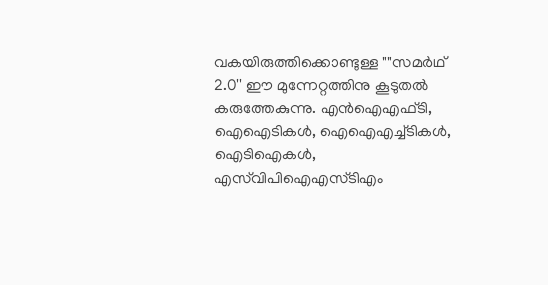വകയിരുത്തിക്കൊണ്ടുള്ള ""സമർഥ് 2.0'' ഈ മുന്നേറ്റത്തിനു കൂടുതൽ കരുത്തേകുന്നു. എൻഐഎഫ്ടി, ഐഐടികൾ, ഐഐഎച്ച്ടികൾ, ഐടിഐകൾ, എസ്‌വിപിഐഎസ്ടിഎം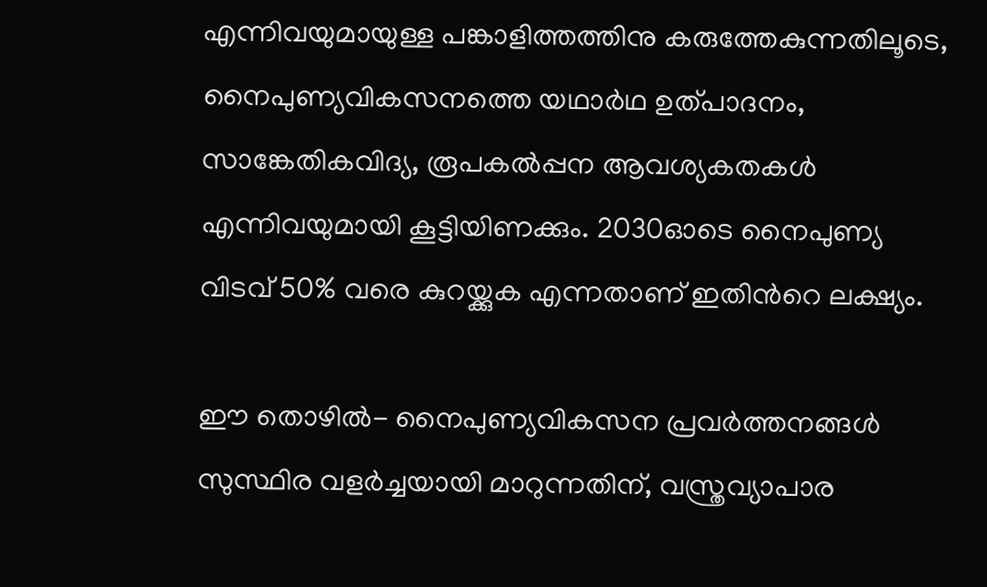എന്നിവയുമായുള്ള പങ്കാളിത്തത്തിനു കരുത്തേകുന്നതിലൂടെ, നൈപുണ്യവികസനത്തെ യഥാർഥ ഉത്പാദനം, സാങ്കേതികവിദ്യ, രൂപകൽപ്പന ആവശ്യകതകൾ എന്നിവയുമായി കൂട്ടിയിണക്കും. 2030ഓടെ നൈപുണ്യ വിടവ് 50% വരെ കുറയ്ക്കുക എന്നതാണ് ഇതിന്‍റെ ലക്ഷ്യം.

ഈ തൊഴിൽ- നൈപുണ്യവികസന പ്രവർത്തനങ്ങൾ സുസ്ഥിര വളർച്ചയായി മാറുന്നതിന്, വസ്ത്രവ്യാപാര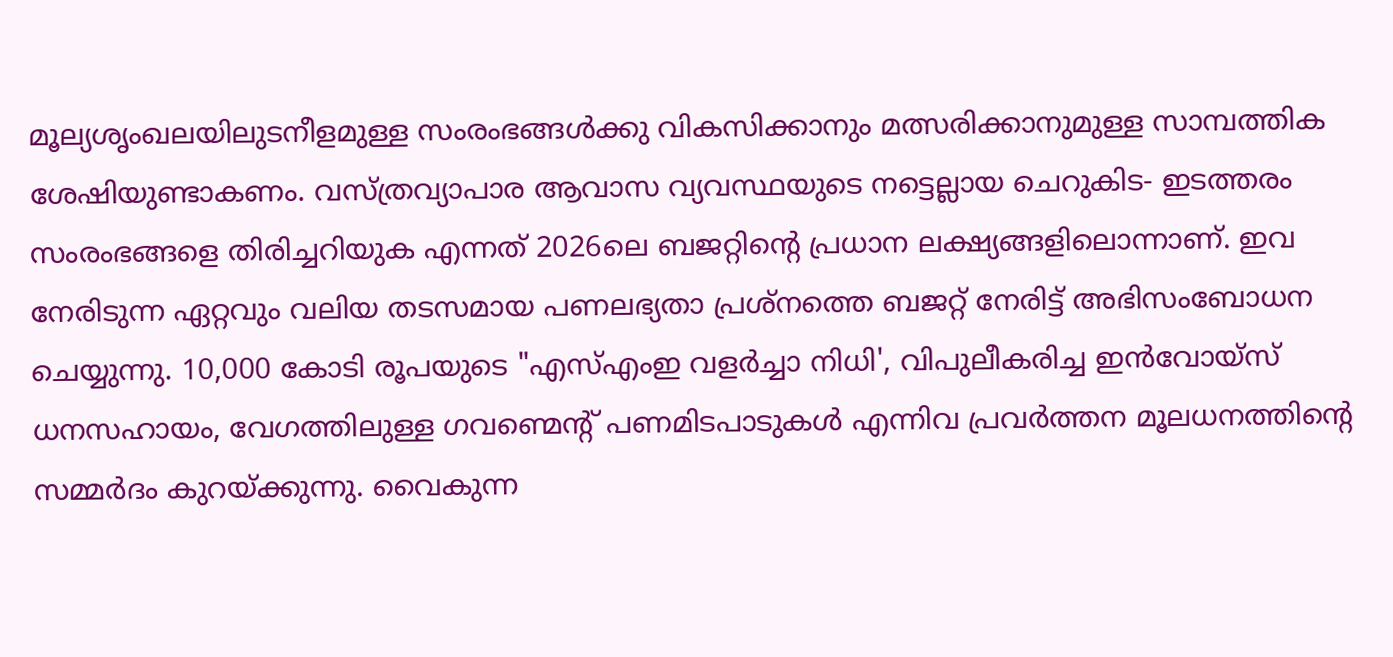മൂല്യശൃംഖലയിലുടനീളമുള്ള സംരംഭങ്ങൾക്കു വികസിക്കാനും മത്സരിക്കാനുമുള്ള സാമ്പത്തിക ശേഷിയുണ്ടാകണം. വസ്ത്രവ്യാപാര ആവാസ വ്യവസ്ഥയുടെ നട്ടെല്ലായ ചെറുകിട- ഇടത്തരം സംരംഭങ്ങളെ തിരിച്ചറിയുക എന്നത് 2026ലെ ബജറ്റിന്‍റെ പ്രധാന ലക്ഷ്യങ്ങളിലൊന്നാണ്. ഇവ നേരിടുന്ന ഏറ്റവും വലിയ തടസമായ പണലഭ്യതാ പ്രശ്നത്തെ ബജറ്റ് നേരിട്ട് അഭിസംബോധന ചെയ്യുന്നു. 10,000 കോടി രൂപയുടെ "എസ്എംഇ വളർച്ചാ നിധി', വിപുലീകരിച്ച ഇൻവോയ്സ് ധനസഹായം, വേഗത്തിലുള്ള ഗവണ്മെന്‍റ് പണമിടപാടുകൾ എന്നിവ പ്രവർത്തന മൂലധനത്തിന്‍റെ സമ്മർദം കുറയ്ക്കുന്നു. വൈകുന്ന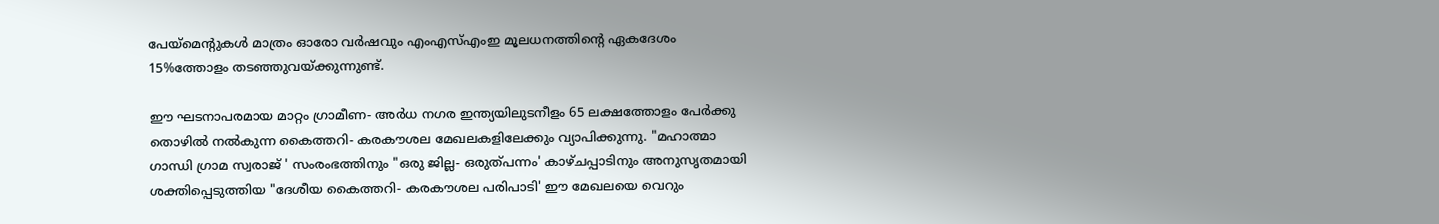പേയ്‌മെന്‍റുകൾ മാത്രം ഓരോ വർഷവും എംഎസ്എംഇ മൂലധനത്തിന്‍റെ ഏകദേശം 15%ത്തോളം തടഞ്ഞുവയ്ക്കുന്നുണ്ട്.

ഈ ഘടനാപരമായ മാറ്റം ഗ്രാമീണ- അർധ നഗര ഇന്ത്യയിലുടനീളം 65 ലക്ഷത്തോളം പേർക്കു തൊഴിൽ നൽകുന്ന കൈത്തറി- കരകൗശല മേഖലകളിലേക്കും വ്യാപിക്കുന്നു. "മഹാത്മാ ഗാന്ധി ഗ്രാമ സ്വരാജ് ' സംരംഭത്തിനും "ഒരു ജില്ല- ഒരുത്പന്നം' കാഴ്ചപ്പാടിനും അനുസൃതമായി ശക്തിപ്പെടുത്തിയ "ദേശീയ കൈത്തറി- കരകൗശല പരിപാടി' ഈ മേഖലയെ വെറും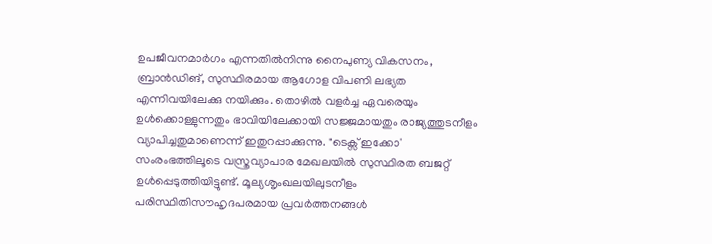ഉപജീവനമാർഗം എന്നതിൽനിന്നു നൈപുണ്യ വികസനം, ബ്രാൻഡിങ്, സുസ്ഥിരമായ ആഗോള വിപണി ലഭ്യത എന്നിവയിലേക്കു നയിക്കും. തൊഴിൽ വളർച്ച ഏവരെയും ഉൾക്കൊള്ളുന്നതും ഭാവിയിലേക്കായി സജ്ജമായതും രാജ്യത്തുടനീളം വ്യാപിച്ചതുമാണെന്ന് ഇതുറപ്പാക്കുന്നു. "ടെക്സ് ഇക്കോ' സംരംഭത്തിലൂടെ വസ്ത്രവ്യാപാര മേഖലയിൽ സുസ്ഥിരത ബജറ്റ് ഉൾപ്പെടുത്തിയിട്ടുണ്ട്. മൂല്യശൃംഖലയിലുടനീളം പരിസ്ഥിതിസൗഹൃദപരമായ പ്രവർത്തനങ്ങൾ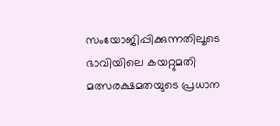സംയോജിപ്പിക്കുന്നതിലൂടെ ഭാവിയിലെ കയറ്റുമതി മത്സരക്ഷമതയുടെ പ്രധാന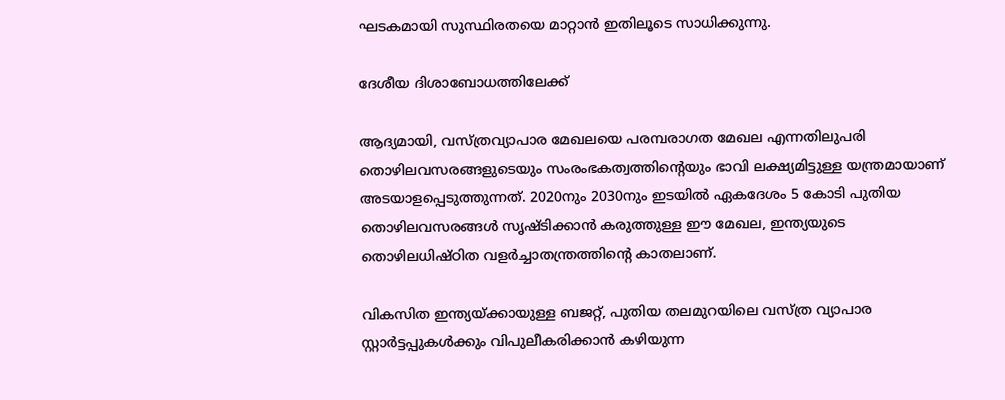ഘടകമായി സുസ്ഥിരതയെ മാറ്റാൻ ഇതിലൂടെ സാധിക്കുന്നു.

ദേശീയ ദിശാബോധത്തിലേക്ക്

ആദ്യമായി, വസ്ത്രവ്യാപാര മേഖലയെ പരമ്പരാഗത മേഖല എന്നതിലുപരി തൊഴിലവസരങ്ങളുടെയും സംരംഭകത്വത്തിന്‍റെയും ഭാവി ലക്ഷ്യമിട്ടുള്ള യന്ത്രമായാണ് അടയാളപ്പെടുത്തുന്നത്. 2020നും 2030നും ഇടയിൽ ഏകദേശം 5 കോടി പുതിയ തൊഴിലവസരങ്ങൾ സൃഷ്ടിക്കാൻ കരുത്തുള്ള ഈ മേഖല, ഇന്ത്യയുടെ തൊഴിലധിഷ്ഠിത വളർച്ചാതന്ത്രത്തിന്‍റെ കാതലാണ്.

വികസിത ഇന്ത്യയ്ക്കായുള്ള ബജറ്റ്, പുതിയ തലമുറയിലെ വസ്ത്ര വ്യാപാര സ്റ്റാർട്ടപ്പുകൾക്കും വിപുലീകരിക്കാൻ കഴിയുന്ന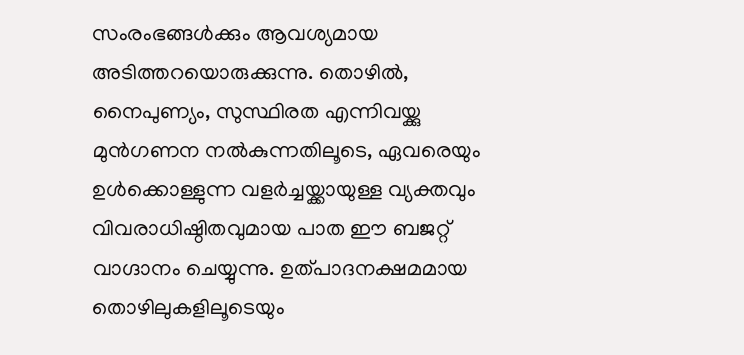സംരംഭങ്ങൾക്കും ആവശ്യമായ അടിത്തറയൊരുക്കുന്നു. തൊഴിൽ, നൈപുണ്യം, സുസ്ഥിരത എന്നിവയ്ക്കു മുൻഗണന നൽകുന്നതിലൂടെ, ഏവരെയും ഉൾക്കൊള്ളുന്ന വളർച്ചയ്ക്കായുള്ള വ്യക്തവും വിവരാധിഷ്ഠിതവുമായ പാത ഈ ബജറ്റ് വാഗ്ദാനം ചെയ്യുന്നു. ഉത്പാദനക്ഷമമായ തൊഴിലുകളിലൂടെയും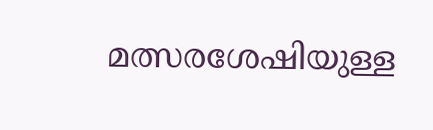മത്സരശേഷിയുള്ള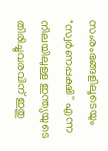സംരംഭങ്ങളിലൂടെയും "സ്വർണപ്പക്ഷി'' എന്ന നിലയിലുള്ള ഇന്ത്യയുടെ തിരിച്ചുവരവിന് ഇതു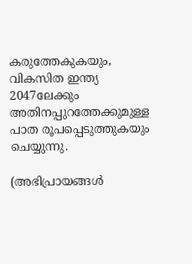കരുത്തേകുകയും, വികസിത ഇന്ത്യ 2047ലേക്കും അതിനപ്പുറത്തേക്കുമുള്ള പാത രൂപപ്പെടുത്തുകയും ചെയ്യുന്നു.

(അഭിപ്രായങ്ങൾ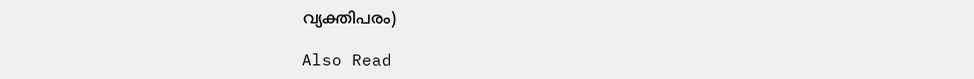വ്യക്തിപരം)

Also Read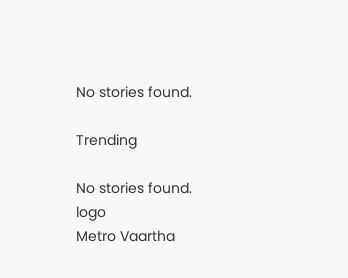No stories found.

Trending

No stories found.
logo
Metro Vaartha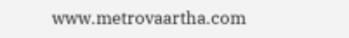www.metrovaartha.com